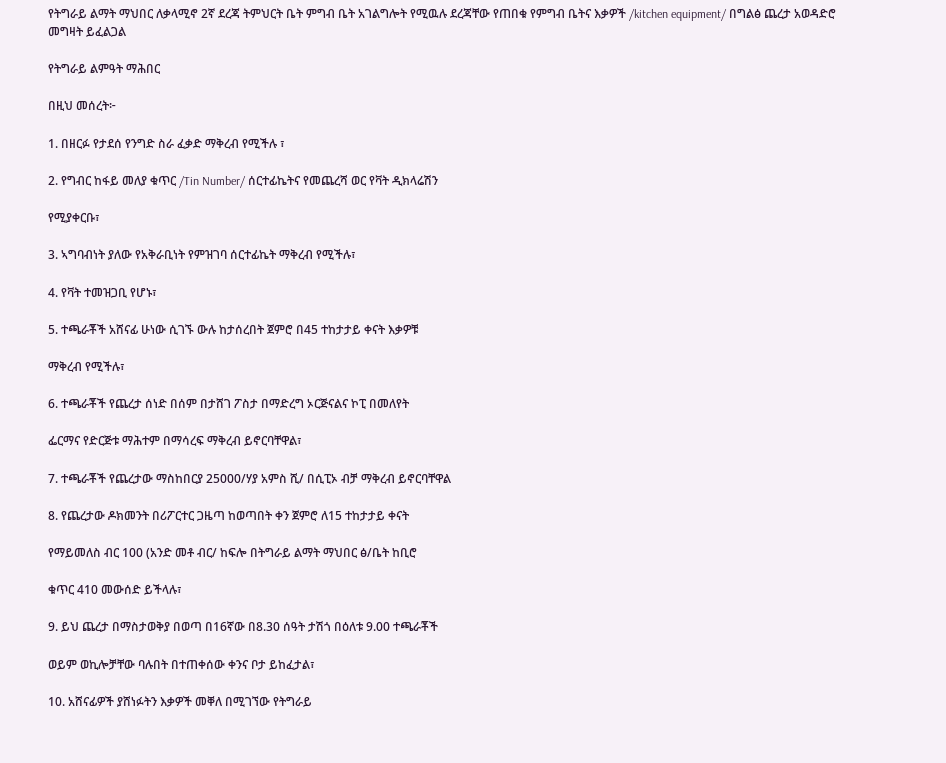የትግራይ ልማት ማህበር ለቃላሚኖ 2ኛ ደረጃ ትምህርት ቤት ምግብ ቤት አገልግሎት የሚዉሉ ደረጃቸው የጠበቁ የምግብ ቤትና እቃዎች /kitchen equipment/ በግልፅ ጨረታ አወዳድሮ መግዛት ይፈልጋል

የትግራይ ልምዓት ማሕበር

በዚህ መሰረት፦

1. በዘርፉ የታደሰ የንግድ ስራ ፈቃድ ማቅረብ የሚችሉ ፣

2. የግብር ከፋይ መለያ ቁጥር /Tin Number/ ሰርተፊኬትና የመጨረሻ ወር የቫት ዲክላሬሽን

የሚያቀርቡ፣

3. ኣግባብነት ያለው የአቅራቢነት የምዝገባ ሰርተፊኬት ማቅረብ የሚችሉ፣

4. የቫት ተመዝጋቢ የሆኑ፣

5. ተጫራቾች አሸናፊ ሁነው ሲገኙ ውሉ ከታሰረበት ጀምሮ በ45 ተከታታይ ቀናት እቃዎቹ

ማቅረብ የሚችሉ፣

6. ተጫራቾች የጨረታ ሰነድ በሰም በታሸገ ፖስታ በማድረግ ኦርጅናልና ኮፒ በመለየት

ፌርማና የድርጅቱ ማሕተም በማሳረፍ ማቅረብ ይኖርባቸዋል፣

7. ተጫራቾች የጨረታው ማስከበርያ 25000/ሃያ አምስ ሺ/ በሲፒኦ ብቻ ማቅረብ ይኖርባቸዋል

8. የጨረታው ዶክመንት በሪፖርተር ጋዜጣ ከወጣበት ቀን ጀምሮ ለ15 ተከታታይ ቀናት

የማይመለስ ብር 100 (አንድ መቶ ብር/ ከፍሎ በትግራይ ልማት ማህበር ፅ/ቤት ከቢሮ

ቁጥር 410 መውሰድ ይችላሉ፣

9. ይህ ጨረታ በማስታወቅያ በወጣ በ16ኛው በ8.30 ሰዓት ታሽጎ በዕለቱ 9.00 ተጫራቾች

ወይም ወኪሎቻቸው ባሉበት በተጠቀሰው ቀንና ቦታ ይከፈታል፣

10. አሸናፊዎች ያሸነፉትን እቃዎች መቐለ በሚገኘው የትግራይ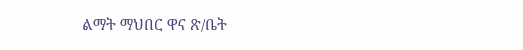ልማት ማህበር ዋና ጽ/ቤት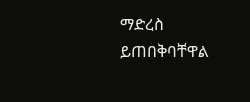ማድረስ ይጠበቅባቸዋል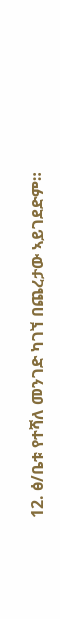12. ፅ/ቤቱ የተሻለ መንገድ ካገኘ በጨረታው ኣይገደድም።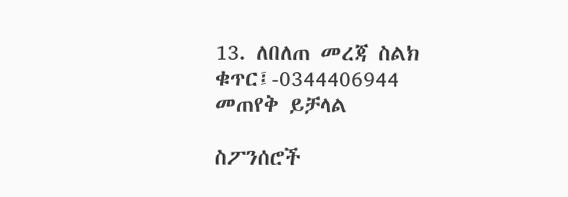13. ለበለጠ መረጃ ስልክ ቁጥር፤-0344406944 መጠየቅ ይቻላል

ስፖንሰሮች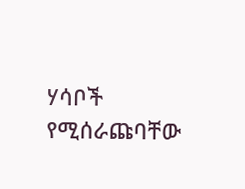ሃሳቦች የሚሰራጩባቸው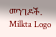መንገዶች.
Milkta Logo